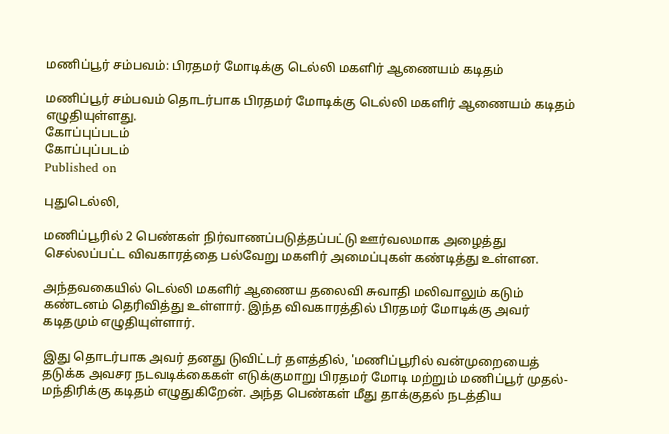மணிப்பூர் சம்பவம்: பிரதமர் மோடிக்கு டெல்லி மகளிர் ஆணையம் கடிதம்

மணிப்பூர் சம்பவம் தொடர்பாக பிரதமர் மோடிக்கு டெல்லி மகளிர் ஆணையம் கடிதம் எழுதியுள்ளது.
கோப்புப்படம்
கோப்புப்படம்
Published on

புதுடெல்லி,

மணிப்பூரில் 2 பெண்கள் நிர்வாணப்படுத்தப்பட்டு ஊர்வலமாக அழைத்து செல்லப்பட்ட விவகாரத்தை பல்வேறு மகளிர் அமைப்புகள் கண்டித்து உள்ளன.

அந்தவகையில் டெல்லி மகளிர் ஆணைய தலைவி சுவாதி மலிவாலும் கடும் கண்டனம் தெரிவித்து உள்ளார். இந்த விவகாரத்தில் பிரதமர் மோடிக்கு அவர் கடிதமும் எழுதியுள்ளார்.

இது தொடர்பாக அவர் தனது டுவிட்டர் தளத்தில், 'மணிப்பூரில் வன்முறையைத் தடுக்க அவசர நடவடிக்கைகள் எடுக்குமாறு பிரதமர் மோடி மற்றும் மணிப்பூர் முதல்-மந்திரிக்கு கடிதம் எழுதுகிறேன். அந்த பெண்கள் மீது தாக்குதல் நடத்திய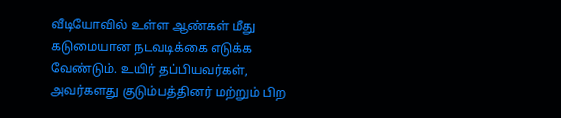வீடியோவில் உள்ள ஆண்கள் மீது கடுமையான நடவடிக்கை எடுக்க வேண்டும். உயிர் தப்பியவர்கள், அவர்களது குடும்பத்தினர் மற்றும் பிற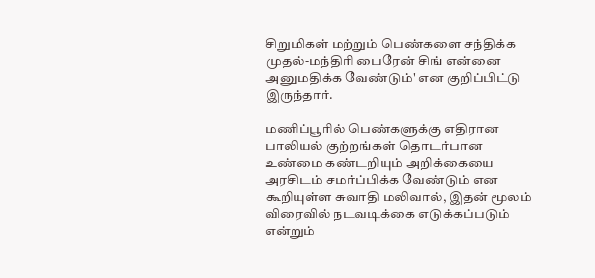சிறுமிகள் மற்றும் பெண்களை சந்திக்க முதல்-மந்திரி பைரேன் சிங் என்னை அனுமதிக்க வேண்டும்' என குறிப்பிட்டு இருந்தார்.

மணிப்பூரில் பெண்களுக்கு எதிரான பாலியல் குற்றங்கள் தொடர்பான உண்மை கண்டறியும் அறிக்கையை அரசிடம் சமர்ப்பிக்க வேண்டும் என கூறியுள்ள சுவாதி மலிவால், இதன் மூலம் விரைவில் நடவடிக்கை எடுக்கப்படும் என்றும்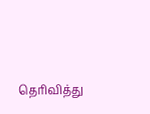தெரிவித்து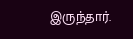இருந்தார்.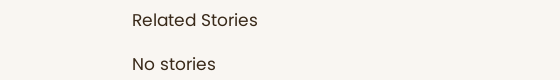Related Stories

No stories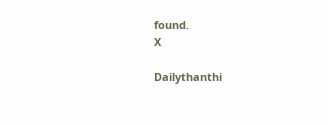found.
X

Dailythanthi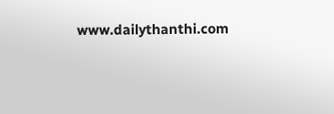www.dailythanthi.com